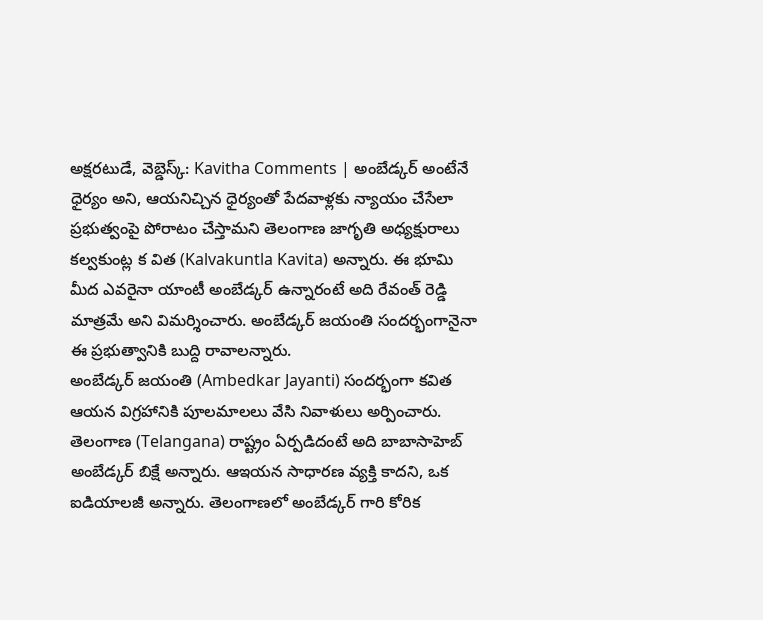అక్షరటుడే, వెబ్డెస్క్: Kavitha Comments | అంబేడ్కర్ అంటేనే ధైర్యం అని, ఆయనిచ్చిన ధైర్యంతో పేదవాళ్లకు న్యాయం చేసేలా ప్రభుత్వంపై పోరాటం చేస్తామని తెలంగాణ జాగృతి అధ్యక్షురాలు కల్వకుంట్ల క విత (Kalvakuntla Kavita) అన్నారు. ఈ భూమి మీద ఎవరైనా యాంటీ అంబేడ్కర్ ఉన్నారంటే అది రేవంత్ రెడ్డి మాత్రమే అని విమర్శించారు. అంబేడ్కర్ జయంతి సందర్భంగానైనా ఈ ప్రభుత్వానికి బుద్ది రావాలన్నారు.
అంబేడ్కర్ జయంతి (Ambedkar Jayanti) సందర్భంగా కవిత ఆయన విగ్రహానికి పూలమాలలు వేసి నివాళులు అర్పించారు. తెలంగాణ (Telangana) రాష్ట్రం ఏర్పడిదంటే అది బాబాసాహెబ్ అంబేడ్కర్ బిక్షే అన్నారు. ఆఇయన సాధారణ వ్యక్తి కాదని, ఒక ఐడియాలజీ అన్నారు. తెలంగాణలో అంబేడ్కర్ గారి కోరిక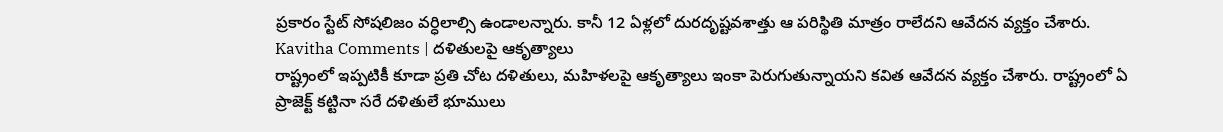ప్రకారం స్టేట్ సోషలిజం వర్ధిలాల్సి ఉండాలన్నారు. కానీ 12 ఏళ్లలో దురదృష్టవశాత్తు ఆ పరిస్థితి మాత్రం రాలేదని ఆవేదన వ్యక్తం చేశారు.
Kavitha Comments | దళితులపై ఆకృత్యాలు
రాష్ట్రంలో ఇప్పటికీ కూడా ప్రతి చోట దళితులు, మహిళలపై ఆకృత్యాలు ఇంకా పెరుగుతున్నాయని కవిత ఆవేదన వ్యక్తం చేశారు. రాష్ట్రంలో ఏ ప్రాజెక్ట్ కట్టినా సరే దళితులే భూములు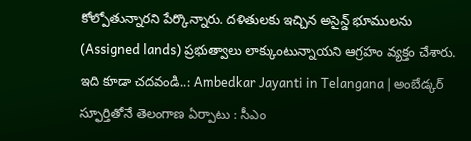కోల్పోతున్నారని పేర్కొన్నారు. దళితులకు ఇచ్చిన అసైన్డ్ భూములను (Assigned lands) ప్రభుత్వాలు లాక్కుంటున్నాయని ఆగ్రహం వ్యక్తం చేశారు.
ఇది కూడా చదవండి..: Ambedkar Jayanti in Telangana | అంబేడ్కర్ స్ఫూర్తితోనే తెలంగాణ ఏర్పాటు : సీఎం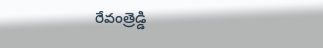రేవంత్రెడ్డి